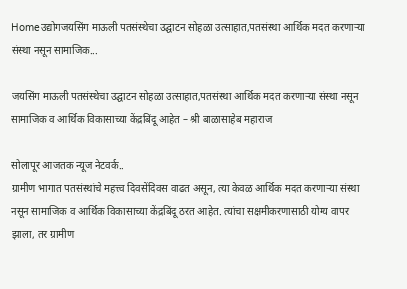Homeउद्योगजयसिंग माऊली पतसंस्थेचा उद्घाटन सोहळा उत्साहात,पतसंस्था आर्थिक मदत करणाऱ्या संस्था नसून सामाजिक...

जयसिंग माऊली पतसंस्थेचा उद्घाटन सोहळा उत्साहात,पतसंस्था आर्थिक मदत करणाऱ्या संस्था नसून सामाजिक व आर्थिक विकासाच्या केंद्रबिंदू आहेत – श्री बाळासाहेब महाराज

सोलापूर आजतक न्यूज नेटवर्क..
ग्रामीण भागात पतसंस्थांचे महत्त्व दिवसेंदिवस वाढत असून, त्या केवळ आर्थिक मदत करणाऱ्या संस्था नसून सामाजिक व आर्थिक विकासाच्या केंद्रबिंदू ठरत आहेत. त्यांचा सक्षमीकरणासाठी योग्य वापर झाला, तर ग्रामीण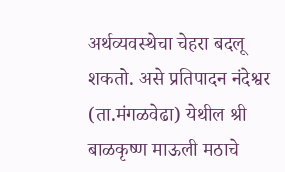अर्थव्यवस्थेचा चेहरा बदलू शकतो. असे प्रतिपादन नंदेश्वर (ता.मंगळवेढा) येथील श्री बाळकृष्ण माऊली मठाचे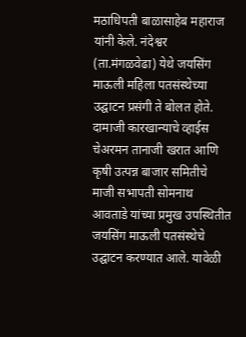मठाधिपती बाळासाहेब महाराज यांनी केले. नंदेश्वर (ता.मंगळवेढा) येथे जयसिंग माऊली महिला पतसंस्थेच्या उद्घाटन प्रसंगी ते बोलत होते. दामाजी कारखान्याचे व्हाईस चेअरमन तानाजी खरात आणि कृषी उत्पन्न बाजार समितीचे माजी सभापती सोमनाथ आवताडे यांच्या प्रमुख उपस्थितीत जयसिंग माऊली पतसंस्थेचे उद्घाटन करण्यात आले. यावेळी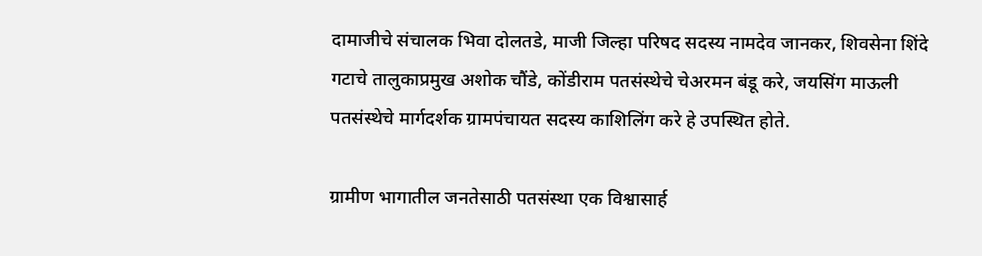दामाजीचे संचालक भिवा दोलतडे, माजी जिल्हा परिषद सदस्य नामदेव जानकर, शिवसेना शिंदे गटाचे तालुकाप्रमुख अशोक चौंडे, कोंडीराम पतसंस्थेचे चेअरमन बंडू करे, जयसिंग माऊली पतसंस्थेचे मार्गदर्शक ग्रामपंचायत सदस्य काशिलिंग करे हे उपस्थित होते.

ग्रामीण भागातील जनतेसाठी पतसंस्था एक विश्वासार्ह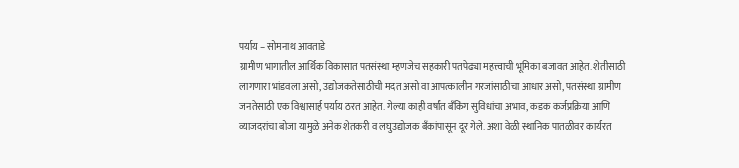पर्याय – सोमनाथ आवताडे
ग्रामीण भागातील आर्थिक विकासात पतसंस्था म्हणजेच सहकारी पतपेढ्या महत्त्वाची भूमिका बजावत आहेत. शेतीसाठी लागणारा भांडवला असो, उद्योजकतेसाठीची मदत असो वा आपत्कालीन गरजांसाठीचा आधार असो, पतसंस्था ग्रामीण जनतेसाठी एक विश्वासार्ह पर्याय ठरत आहेत. गेल्या काही वर्षांत बँकिंग सुविधांचा अभाव, कडक कर्जप्रक्रिया आणि व्याजदरांचा बोजा यामुळे अनेक शेतकरी व लघुउद्योजक बँकांपासून दूर गेले. अशा वेळी स्थानिक पातळीवर कार्यरत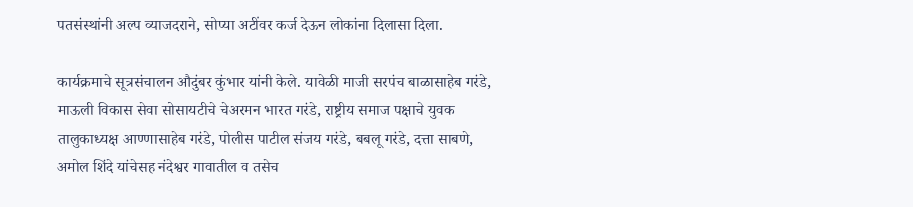पतसंस्थांनी अल्प व्याजदराने, सोप्या अटींवर कर्ज देऊन लोकांना दिलासा दिला.

कार्यक्रमाचे सूत्रसंचालन औदुंबर कुंभार यांनी केले. यावेळी माजी सरपंच बाळासाहेब गरंडे, माऊली विकास सेवा सोसायटीचे चेअरमन भारत गरंडे, राष्ट्रीय समाज पक्षाचे युवक तालुकाध्यक्ष आण्णासाहेब गरंडे, पोलीस पाटील संजय गरंडे, बबलू गरंडे, दत्ता साबणे, अमोल शिंदे यांचेसह नंदेश्वर गावातील व तसेच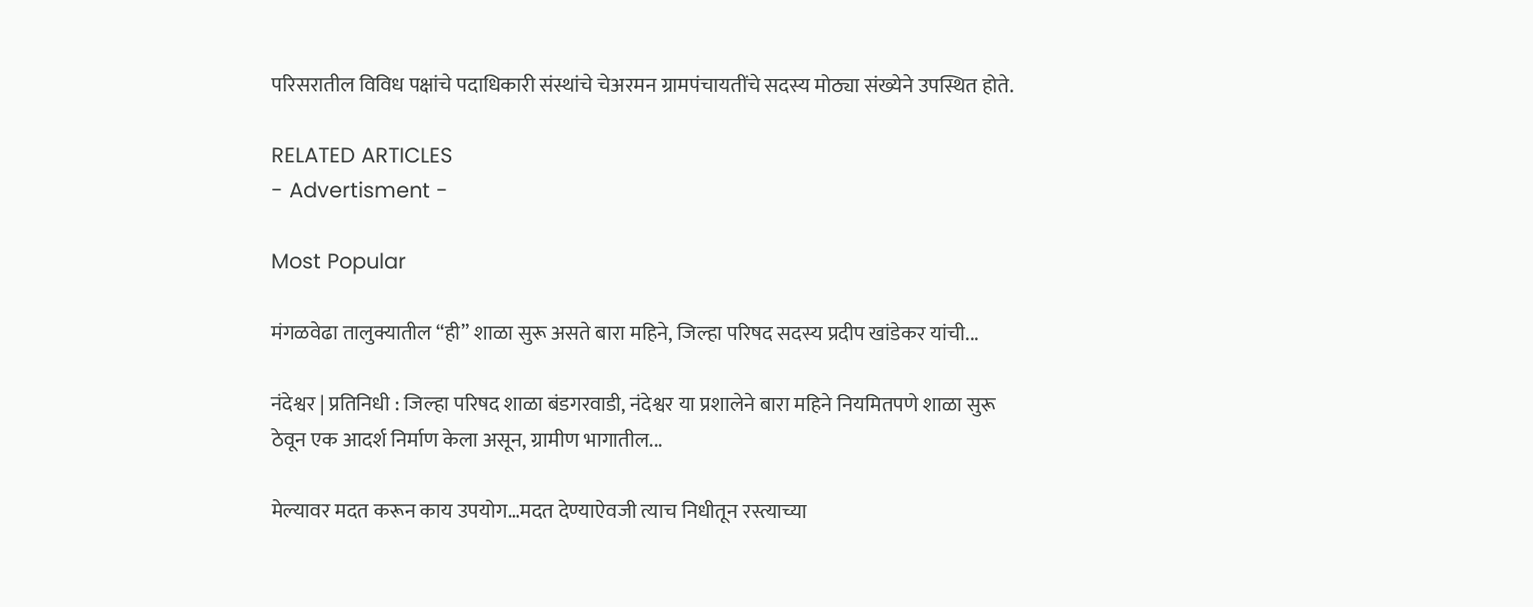परिसरातील विविध पक्षांचे पदाधिकारी संस्थांचे चेअरमन ग्रामपंचायतींचे सदस्य मोठ्या संख्येने उपस्थित होते.

RELATED ARTICLES
- Advertisment -

Most Popular

मंगळवेढा तालुक्यातील “ही” शाळा सुरू असते बारा महिने, जिल्हा परिषद सदस्य प्रदीप खांडेकर यांची...

नंदेश्वर | प्रतिनिधी : जिल्हा परिषद शाळा बंडगरवाडी, नंदेश्वर या प्रशालेने बारा महिने नियमितपणे शाळा सुरू ठेवून एक आदर्श निर्माण केला असून, ग्रामीण भागातील...

मेल्यावर मदत करून काय उपयोग…मदत देण्याऐवजी त्याच निधीतून रस्त्याच्या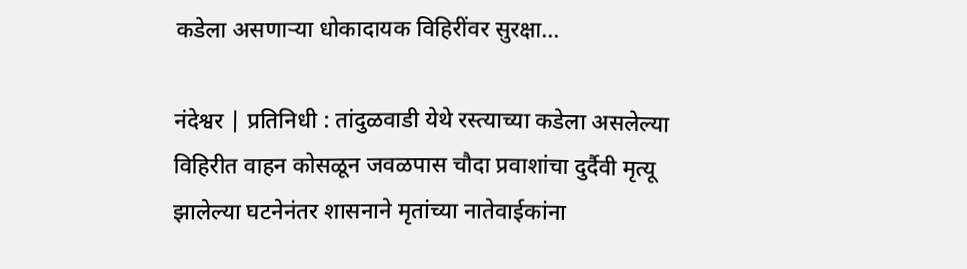कडेला असणाऱ्या धोकादायक विहिरींवर सुरक्षा...

नंदेश्वर | प्रतिनिधी : तांदुळवाडी येथे रस्त्याच्या कडेला असलेल्या विहिरीत वाहन कोसळून जवळपास चौदा प्रवाशांचा दुर्दैवी मृत्यू झालेल्या घटनेनंतर शासनाने मृतांच्या नातेवाईकांना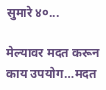सुमारे ४०...

मेल्यावर मदत करून काय उपयोग…मदत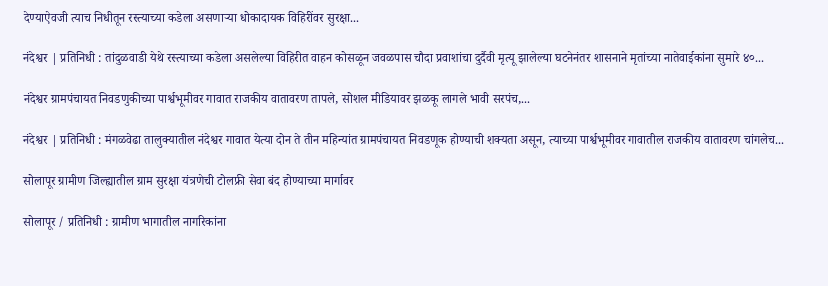देण्याऐवजी त्याच निधीतून रस्त्याच्या कडेला असणाऱ्या धोकादायक विहिरींवर सुरक्षा...

नंदेश्वर | प्रतिनिधी : तांदुळवाडी येथे रस्त्याच्या कडेला असलेल्या विहिरीत वाहन कोसळून जवळपास चौदा प्रवाशांचा दुर्दैवी मृत्यू झालेल्या घटनेनंतर शासनाने मृतांच्या नातेवाईकांना सुमारे ४०...

नंदेश्वर ग्रामपंचायत निवडणुकीच्या पार्श्वभूमीवर गावात राजकीय वातावरण तापले, सोशल मीडियावर झळकू लागले भावी सरपंच,...

नंदेश्वर | प्रतिनिधी : मंगळवेढा तालुक्यातील नंदेश्वर गावात येत्या दोन ते तीन महिन्यांत ग्रामपंचायत निवडणूक होण्याची शक्यता असून, त्याच्या पार्श्वभूमीवर गावातील राजकीय वातावरण चांगलेच...

सोलापूर ग्रामीण जिल्ह्यातील ग्राम सुरक्षा यंत्रणेची टोलफ्री सेवा बंद होण्याच्या मार्गावर

सोलापूर / प्रतिनिधी : ग्रामीण भागातील नागरिकांना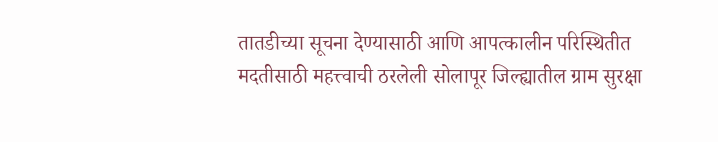तातडीच्या सूचना देण्यासाठी आणि आपत्कालीन परिस्थितीत मदतीसाठी महत्त्वाची ठरलेली सोलापूर जिल्ह्यातील ग्राम सुरक्षा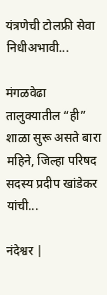यंत्रणेची टोलफ्री सेवा निधीअभावी...

मंगळवेढा तालुक्यातील “ही” शाळा सुरू असते बारा महिने, जिल्हा परिषद सदस्य प्रदीप खांडेकर यांची...

नंदेश्वर |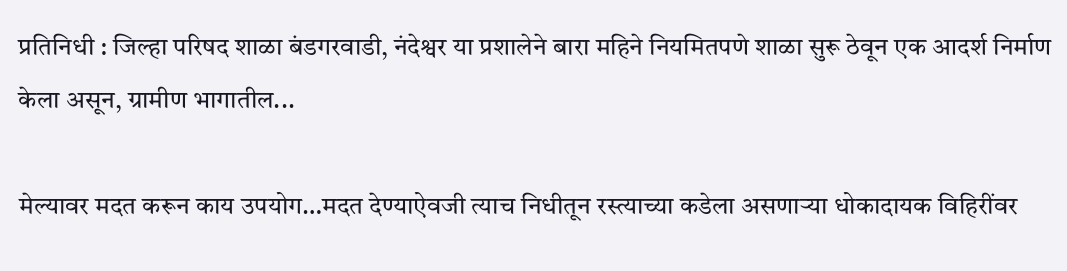प्रतिनिधी : जिल्हा परिषद शाळा बंडगरवाडी, नंदेश्वर या प्रशालेने बारा महिने नियमितपणे शाळा सुरू ठेवून एक आदर्श निर्माण केला असून, ग्रामीण भागातील...

मेल्यावर मदत करून काय उपयोग…मदत देण्याऐवजी त्याच निधीतून रस्त्याच्या कडेला असणाऱ्या धोकादायक विहिरींवर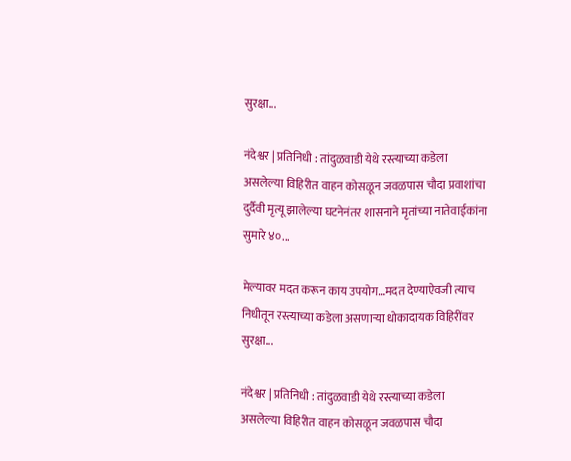सुरक्षा...

नंदेश्वर | प्रतिनिधी : तांदुळवाडी येथे रस्त्याच्या कडेला असलेल्या विहिरीत वाहन कोसळून जवळपास चौदा प्रवाशांचा दुर्दैवी मृत्यू झालेल्या घटनेनंतर शासनाने मृतांच्या नातेवाईकांना सुमारे ४०...

मेल्यावर मदत करून काय उपयोग…मदत देण्याऐवजी त्याच निधीतून रस्त्याच्या कडेला असणाऱ्या धोकादायक विहिरींवर सुरक्षा...

नंदेश्वर | प्रतिनिधी : तांदुळवाडी येथे रस्त्याच्या कडेला असलेल्या विहिरीत वाहन कोसळून जवळपास चौदा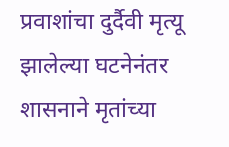प्रवाशांचा दुर्दैवी मृत्यू झालेल्या घटनेनंतर शासनाने मृतांच्या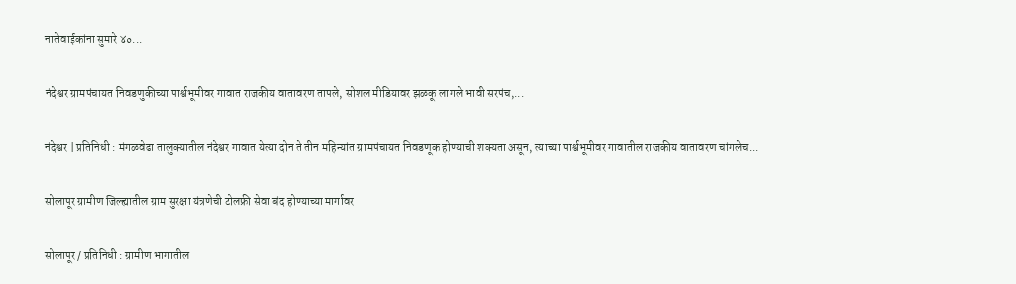नातेवाईकांना सुमारे ४०...

नंदेश्वर ग्रामपंचायत निवडणुकीच्या पार्श्वभूमीवर गावात राजकीय वातावरण तापले, सोशल मीडियावर झळकू लागले भावी सरपंच,...

नंदेश्वर | प्रतिनिधी : मंगळवेढा तालुक्यातील नंदेश्वर गावात येत्या दोन ते तीन महिन्यांत ग्रामपंचायत निवडणूक होण्याची शक्यता असून, त्याच्या पार्श्वभूमीवर गावातील राजकीय वातावरण चांगलेच...

सोलापूर ग्रामीण जिल्ह्यातील ग्राम सुरक्षा यंत्रणेची टोलफ्री सेवा बंद होण्याच्या मार्गावर

सोलापूर / प्रतिनिधी : ग्रामीण भागातील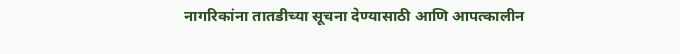नागरिकांना तातडीच्या सूचना देण्यासाठी आणि आपत्कालीन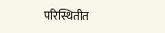परिस्थितीत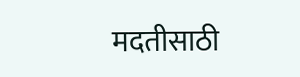मदतीसाठी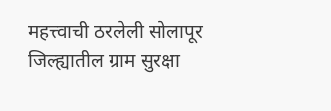महत्त्वाची ठरलेली सोलापूर जिल्ह्यातील ग्राम सुरक्षा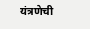यंत्रणेची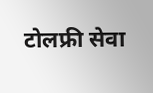टोलफ्री सेवा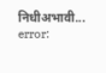निधीअभावी...
error: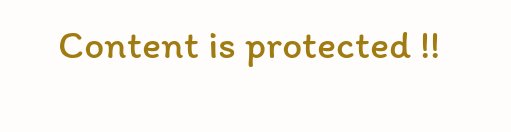Content is protected !!